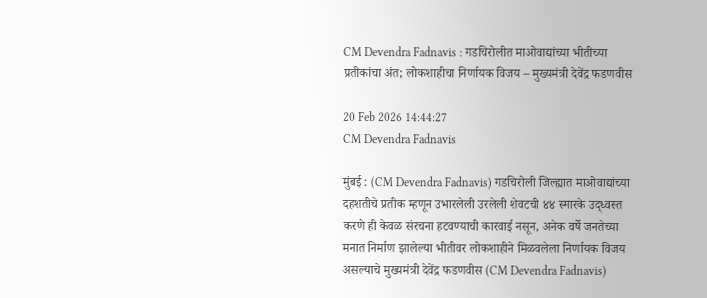CM Devendra Fadnavis : गडचिरोलीत माओवाद्यांच्या भीतीच्या प्रतीकांचा अंत; लोकशाहीचा निर्णायक विजय – मुख्यमंत्री देवेंद्र फडणवीस

20 Feb 2026 14:44:27
CM Devendra Fadnavis

मुंबई : (CM Devendra Fadnavis) गडचिरोली जिल्ह्यात माओवाद्यांच्या दहशतीचे प्रतीक म्हणून उभारलेली उरलेली शेवटची ४४ स्मारके उद्ध्वस्त करणे ही केवळ संरचना हटवण्याची कारवाई नसून, अनेक वर्षे जनतेच्या मनात निर्माण झालेल्या भीतीवर लोकशाहीने मिळवलेला निर्णायक विजय असल्याचे मुख्यमंत्री देवेंद्र फडणवीस (CM Devendra Fadnavis)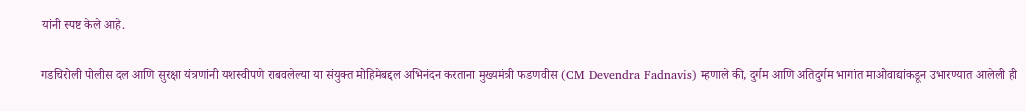यांनी स्पष्ट केले आहे.

गडचिरोली पोलीस दल आणि सुरक्षा यंत्रणांनी यशस्वीपणे राबवलेल्या या संयुक्त मोहिमेबद्दल अभिनंदन करताना मुख्यमंत्री फडणवीस (CM Devendra Fadnavis) म्हणाले की, दुर्गम आणि अतिदुर्गम भागांत माओवाद्यांकडून उभारण्यात आलेली ही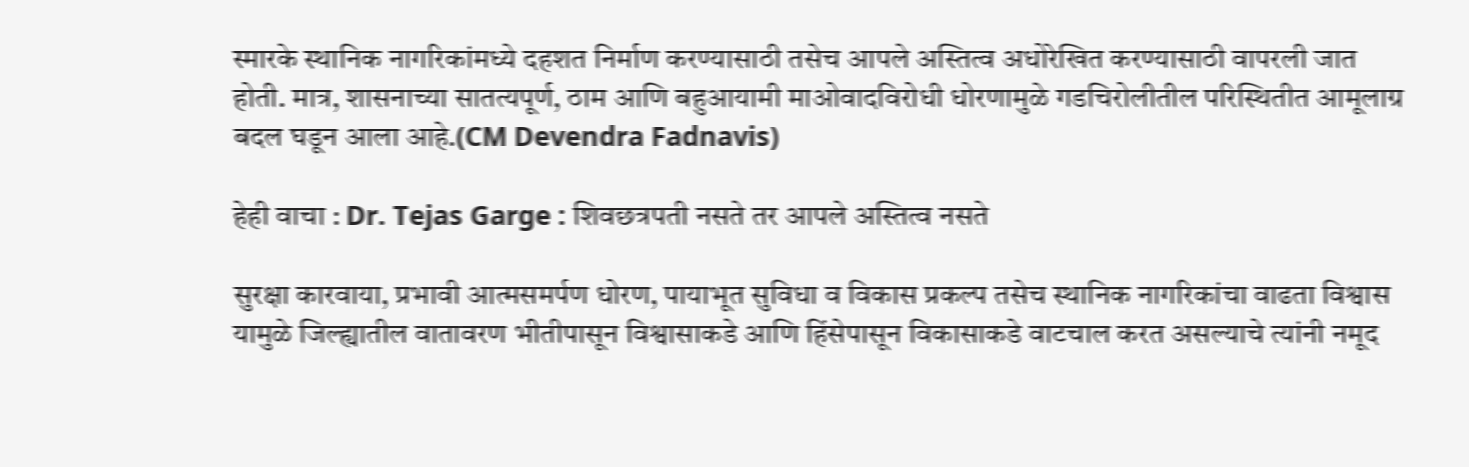स्मारके स्थानिक नागरिकांमध्ये दहशत निर्माण करण्यासाठी तसेच आपले अस्तित्व अधोरेखित करण्यासाठी वापरली जात होती. मात्र, शासनाच्या सातत्यपूर्ण, ठाम आणि बहुआयामी माओवादविरोधी धोरणामुळे गडचिरोलीतील परिस्थितीत आमूलाग्र बदल घडून आला आहे.(CM Devendra Fadnavis)

हेही वाचा : Dr. Tejas Garge : शिवछत्रपती नसते तर आपले अस्तित्व नसते

सुरक्षा कारवाया, प्रभावी आत्मसमर्पण धोरण, पायाभूत सुविधा व विकास प्रकल्प तसेच स्थानिक नागरिकांचा वाढता विश्वास यामुळे जिल्ह्यातील वातावरण भीतीपासून विश्वासाकडे आणि हिंसेपासून विकासाकडे वाटचाल करत असल्याचे त्यांनी नमूद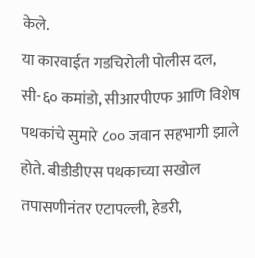केले.
या कारवाईत गडचिरोली पोलीस दल, सी-६० कमांडो, सीआरपीएफ आणि विशेष पथकांचे सुमारे ८०० जवान सहभागी झाले होते. बीडीडीएस पथकाच्या सखोल तपासणीनंतर एटापल्ली, हेडरी,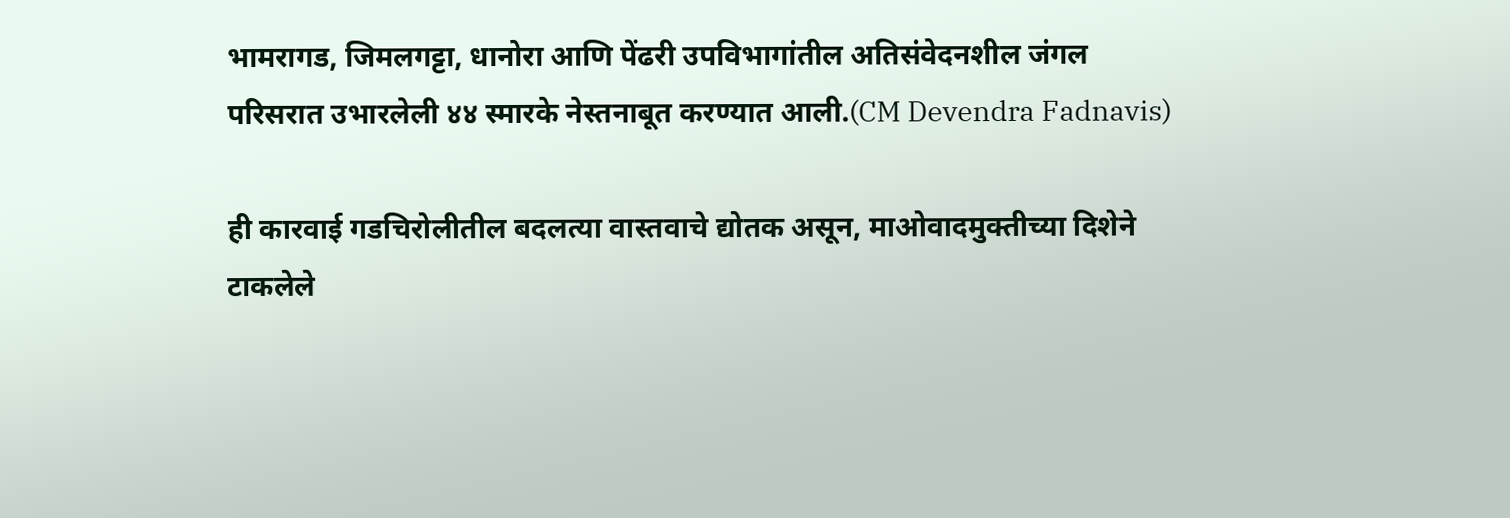भामरागड, जिमलगट्टा, धानोरा आणि पेंढरी उपविभागांतील अतिसंवेदनशील जंगल परिसरात उभारलेली ४४ स्मारके नेस्तनाबूत करण्यात आली.(CM Devendra Fadnavis)

ही कारवाई गडचिरोलीतील बदलत्या वास्तवाचे द्योतक असून, माओवादमुक्तीच्या दिशेने टाकलेले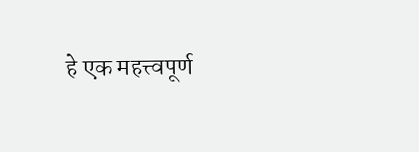हे एक महत्त्वपूर्ण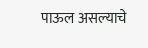पाऊल असल्याचे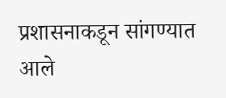प्रशासनाकडून सांगण्यात आले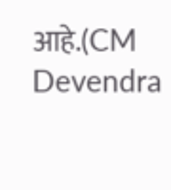आहे.(CM Devendra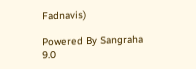Fadnavis)

Powered By Sangraha 9.0